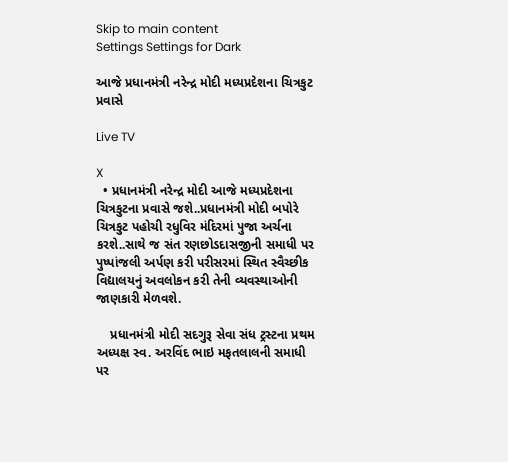Skip to main content
Settings Settings for Dark

આજે પ્રધાનમંત્રી નરેન્દ્ર મોદી મધ્યપ્રદેશના ચિત્રકુટ પ્રવાસે

Live TV

X
  • પ્રધાનમંત્રી નરેન્દ્ર મોદી આજે મધ્યપ્રદેશના ચિત્રકુટના પ્રવાસે જશે..પ્રધાનમંત્રી મોદી બપોરે ચિત્રકુટ પહોચી રધુવિર મંદિરમાં પુજા અર્ચના કરશે..સાથે જ સંત રણછોડદાસજીની સમાધી પર પુષ્પાંજલી અર્પણ કરી પરીસરમાં સ્થિત સ્વૈચ્છીક વિદ્યાલયનું અવલોકન કરી તેની વ્યવસ્થાઓની જાણકારી મેળવશે.

    પ્રધાનમંત્રી મોદી સદગુરૂ સેવા સંધ ટ્રસ્ટના પ્રથમ અધ્યક્ષ સ્વ. અરવિંદ ભાઇ મફતલાલની સમાધી પર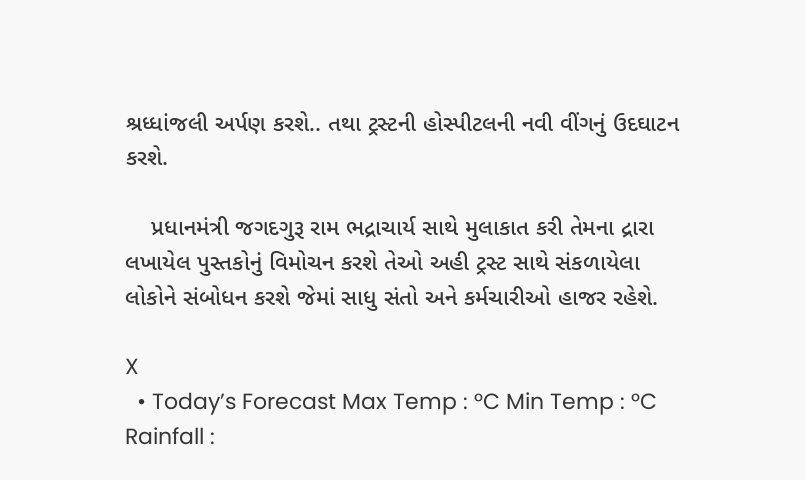શ્રધ્ધાંજલી અર્પણ કરશે.. તથા ટ્રસ્ટની હોસ્પીટલની નવી વીંગનું ઉદઘાટન કરશે.

    પ્રધાનમંત્રી જગદગુરૂ રામ ભદ્રાચાર્ય સાથે મુલાકાત કરી તેમના દ્રારા લખાયેલ પુસ્તકોનું વિમોચન કરશે તેઓ અહી ટ્રસ્ટ સાથે સંકળાયેલા લોકોને સંબોધન કરશે જેમાં સાધુ સંતો અને કર્મચારીઓ હાજર રહેશે.

X
  • Today’s Forecast Max Temp : °C Min Temp : °C Rainfall :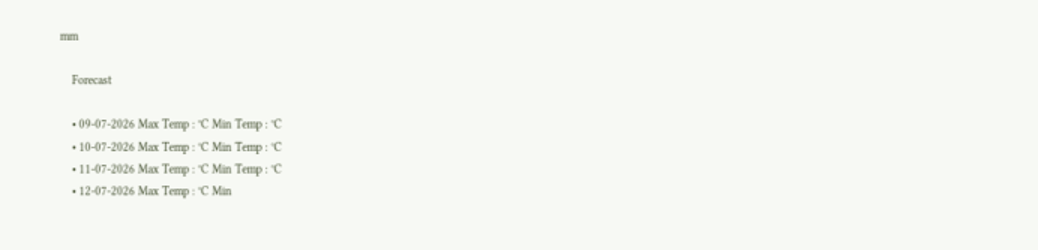mm

    Forecast

    • 09-07-2026 Max Temp : °C Min Temp : °C
    • 10-07-2026 Max Temp : °C Min Temp : °C
    • 11-07-2026 Max Temp : °C Min Temp : °C
    • 12-07-2026 Max Temp : °C Min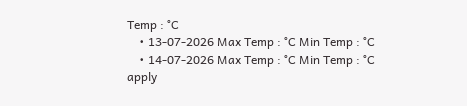Temp : °C
    • 13-07-2026 Max Temp : °C Min Temp : °C
    • 14-07-2026 Max Temp : °C Min Temp : °C
apply